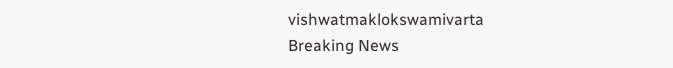vishwatmaklokswamivarta
Breaking News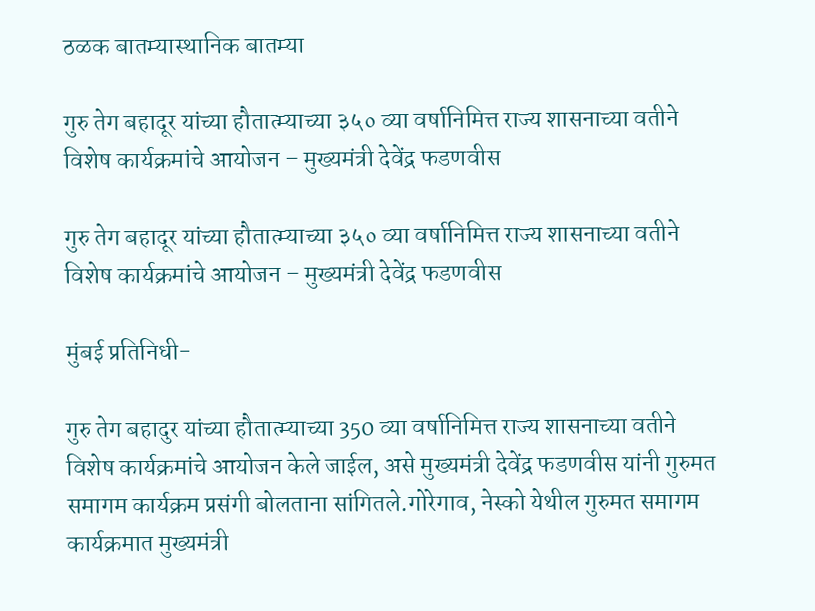ठळक बातम्यास्थानिक बातम्या

गुरु तेग बहादूर यांच्या हौतात्म्याच्या ३५० व्या वर्षानिमित्त राज्य शासनाच्या वतीने विशेष कार्यक्रमांचे आयोजन – मुख्यमंत्री देवेंद्र फडणवीस

गुरु तेग बहादूर यांच्या हौतात्म्याच्या ३५० व्या वर्षानिमित्त राज्य शासनाच्या वतीने विशेष कार्यक्रमांचे आयोजन – मुख्यमंत्री देवेंद्र फडणवीस

मुंबई प्रतिनिधी-

गुरु तेग बहादुर यांच्या हौतात्म्याच्या 350 व्या वर्षानिमित्त राज्य शासनाच्या वतीने विशेष कार्यक्रमांचे आयोजन केले जाईल, असे मुख्यमंत्री देवेंद्र फडणवीस यांनी गुरुमत समागम कार्यक्रम प्रसंगी बोलताना सांगितले.गोरेगाव, नेस्को येथील गुरुमत समागम कार्यक्रमात मुख्यमंत्री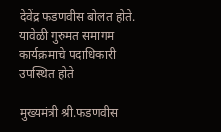देवेंद्र फडणवीस बोलत होते. यावेळी गुरुमत समागम कार्यक्रमाचे पदाधिकारी उपस्थित होते

मुख्यमंत्री श्री.फडणवीस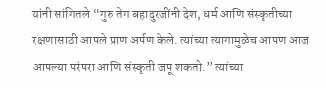यांनी सांगितले “गुरु तेग बहादुरजींनी देश, धर्म आणि संस्कृतीच्या रक्षणासाठी आपले प्राण अर्पण केले. त्यांच्या त्यागामुळेच आपण आज आपल्या परंपरा आणि संस्कृती जपू शकतो.” त्यांच्या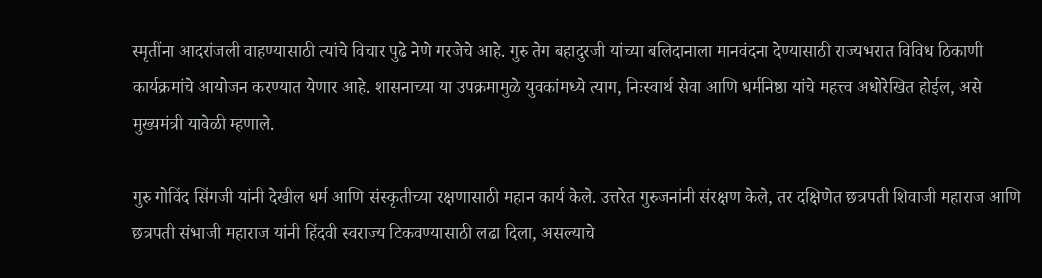स्मृतींना आदरांजली वाहण्यासाठी त्यांचे विचार पुढे नेणे गरजेचे आहे. गुरु तेग बहादुरजी यांच्या बलिदानाला मानवंदना देण्यासाठी राज्यभरात विविध ठिकाणी कार्यक्रमांचे आयोजन करण्यात येणार आहे. शासनाच्या या उपक्रमामुळे युवकांमध्ये त्याग, निःस्वार्थ सेवा आणि धर्मनिष्ठा यांचे महत्त्व अधोरेखित होईल, असे मुख्यमंत्री यावेळी म्हणाले.

गुरु गोविंद सिंगजी यांनी देखील धर्म आणि संस्कृतीच्या रक्षणासाठी महान कार्य केले. उत्तरेत गुरुजनांनी संरक्षण केले, तर दक्षिणेत छत्रपती शिवाजी महाराज आणि छत्रपती संभाजी महाराज यांनी हिंदवी स्वराज्य टिकवण्यासाठी लढा दिला, असल्याचे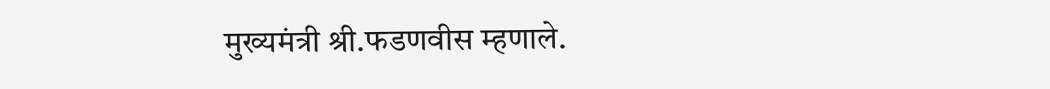मुख्यमंत्री श्री.फडणवीस म्हणाले.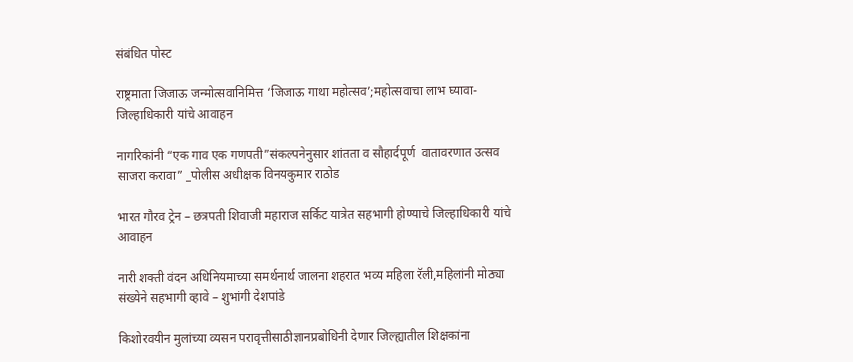संबंधित पोस्ट

राष्ट्रमाता जिजाऊ जन्मोत्सवानिमित्त ‘जिजाऊ गाथा महोत्सव’;महोत्सवाचा लाभ घ्यावा- जिल्हाधिकारी यांचे आवाहन

नागरिकांनी “एक गाव एक गणपती”संकल्पनेनुसार शांतता व सौहार्दपूर्ण  वातावरणात उत्सव साजरा करावा” _पोलीस अधीक्षक विनयकुमार राठोड

भारत गौरव ट्रेन – छत्रपती शिवाजी महाराज सर्किट यात्रेत सहभागी होण्याचे जिल्हाधिकारी यांचे आवाहन

नारी शक्ती वंदन अधिनियमाच्या समर्थनार्थ जालना शहरात भव्य महिला रॅली,महिलांनी मोठ्या संख्येने सहभागी व्हावे – शुभांगी देशपांडे

किशोरवयीन मुलांच्या व्यसन परावृत्तीसाठीज्ञानप्रबोधिनी देणार जिल्ह्यातील शिक्षकांना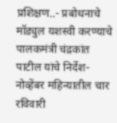प्रशिक्षण..- प्रबोधनाचे मॉड्युल यशस्वी करण्याचे पालकमंत्री चंद्रकांत पाटील यांचे निर्देश- नोव्हेंबर महिन्यातील चार रविवारी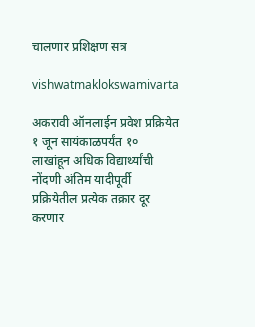चालणार प्रशिक्षण सत्र

vishwatmaklokswamivarta

अकरावी ऑनलाईन प्रवेश प्रक्रियेत १ जून सायंकाळपर्यंत १० लाखांहून अधिक विद्यार्थ्यांची नोंदणी अंतिम यादीपूर्वी प्रक्रियेतील प्रत्येक तक्रार दूर करणार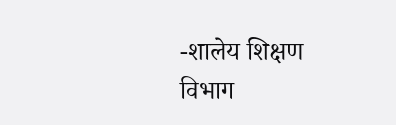-शालेय शिक्षण विभाग